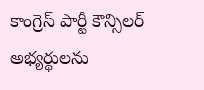కాంగ్రెస్ పార్టీ కౌన్సిలర్ అభ్యర్థులను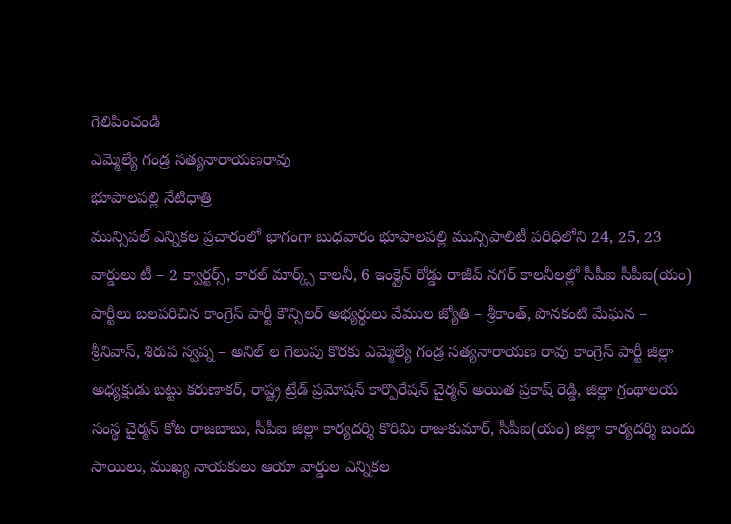గెలిపించండి
ఎమ్మెల్యే గండ్ర సత్యనారాయణరావు
భూపాలపల్లి నేటిధాత్రి
మున్సిపల్ ఎన్నికల ప్రచారంలో భాగంగా బుధవారం భూపాలపల్లి మున్సిపాలిటీ పరిధిలోని 24, 25, 23 వార్డులు టీ – 2 క్వార్టర్స్, కారల్ మార్క్స్ కాలనీ, 6 ఇంక్లైన్ రోడ్డు రాజీవ్ నగర్ కాలనీలల్లో సీపీఐ సీపీఐ(యం) పార్టీలు బలపరిచిన కాంగ్రెస్ పార్టీ కౌన్సిలర్ అభ్యర్థులు వేముల జ్యోతి – శ్రీకాంత్, పొనకంటి మేఘన – శ్రీనివాస్, శిరుప స్వప్న – అనిల్ ల గెలుపు కొరకు ఎమ్మెల్యే గండ్ర సత్యనారాయణ రావు కాంగ్రెస్ పార్టీ జిల్లా అధ్యక్షుడు బట్టు కరుణాకర్, రాష్ట్ర ట్రేడ్ ప్రమోషన్ కార్పొరేషన్ చైర్మన్ అయిత ప్రకాష్ రెడ్డి, జిల్లా గ్రంథాలయ సంస్థ చైర్మన్ కోట రాజబాబు, సీపీఐ జిల్లా కార్యదర్శి కొరిమి రాజుకుమార్, సీపీఐ(యం) జిల్లా కార్యదర్శి బందు సాయిలు, ముఖ్య నాయకులు ఆయా వార్డుల ఎన్నికల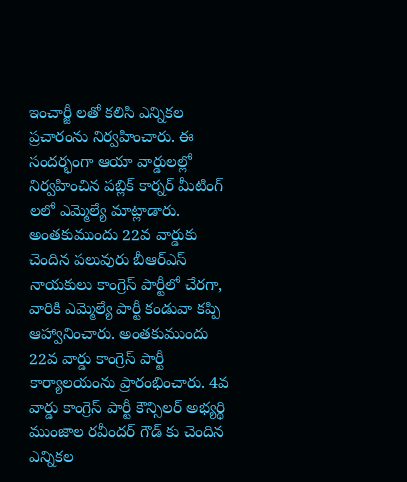ఇంచార్జీ లతో కలిసి ఎన్నికల ప్రచారంను నిర్వహించారు. ఈ సందర్భంగా ఆయా వార్డులల్లో నిర్వహించిన పబ్లిక్ కార్నర్ మీటింగ్ లలో ఎమ్మెల్యే మాట్లాడారు. అంతకుముందు 22వ వార్డుకు చెందిన పలువురు బీఆర్ఎస్ నాయకులు కాంగ్రెస్ పార్టీలో చేరగా, వారికి ఎమ్మెల్యే పార్టీ కండువా కప్పి ఆహ్వానించారు. అంతకుముందు 22వ వార్డు కాంగ్రెస్ పార్టీ కార్యాలయంను ప్రారంభించారు. 4వ వార్డు కాంగ్రెస్ పార్టీ కౌన్సిలర్ అభ్యర్థి ముంజాల రవీందర్ గౌడ్ కు చెందిన ఎన్నికల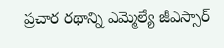ప్రచార రథాన్ని ఎమ్మెల్యే జీఎస్సార్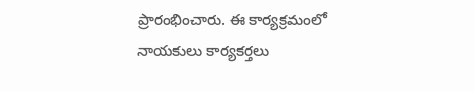ప్రారంభించారు. ఈ కార్యక్రమంలో నాయకులు కార్యకర్తలు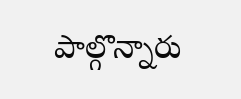పాల్గొన్నారు